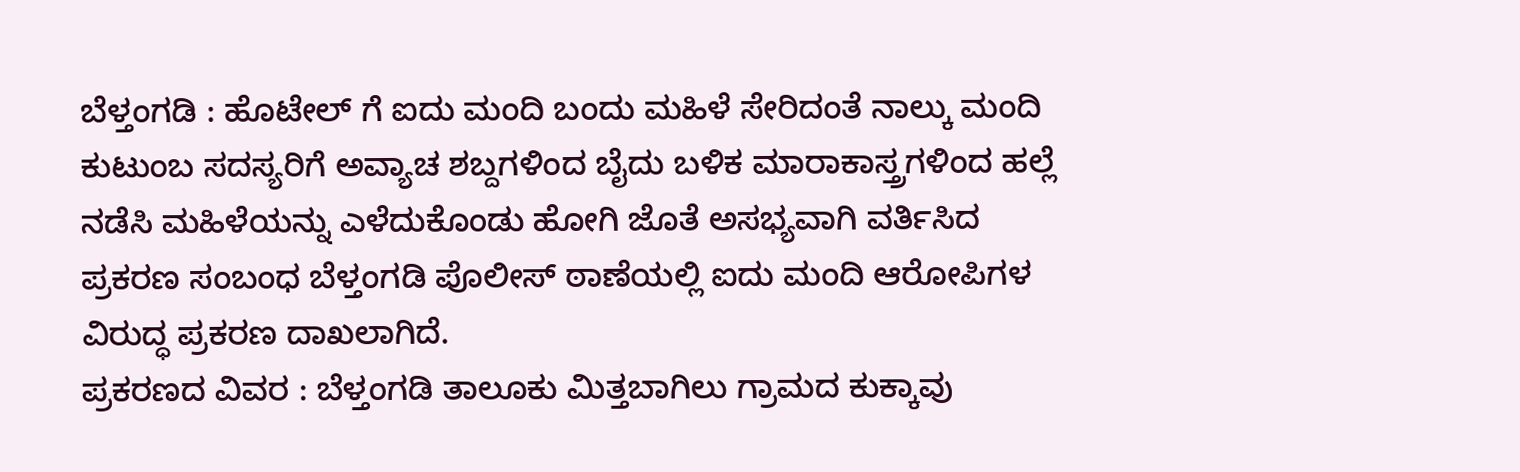ಬೆಳ್ತಂಗಡಿ : ಹೊಟೇಲ್ ಗೆ ಐದು ಮಂದಿ ಬಂದು ಮಹಿಳೆ ಸೇರಿದಂತೆ ನಾಲ್ಕು ಮಂದಿ ಕುಟುಂಬ ಸದಸ್ಯರಿಗೆ ಅವ್ಯಾಚ ಶಬ್ದಗಳಿಂದ ಬೈದು ಬಳಿಕ ಮಾರಾಕಾಸ್ತ್ರಗಳಿಂದ ಹಲ್ಲೆ ನಡೆಸಿ ಮಹಿಳೆಯನ್ನು ಎಳೆದುಕೊಂಡು ಹೋಗಿ ಜೊತೆ ಅಸಭ್ಯವಾಗಿ ವರ್ತಿಸಿದ ಪ್ರಕರಣ ಸಂಬಂಧ ಬೆಳ್ತಂಗಡಿ ಪೊಲೀಸ್ ಠಾಣೆಯಲ್ಲಿ ಐದು ಮಂದಿ ಆರೋಪಿಗಳ ವಿರುದ್ಧ ಪ್ರಕರಣ ದಾಖಲಾಗಿದೆ.
ಪ್ರಕರಣದ ವಿವರ : ಬೆಳ್ತಂಗಡಿ ತಾಲೂಕು ಮಿತ್ತಬಾಗಿಲು ಗ್ರಾಮದ ಕುಕ್ಕಾವು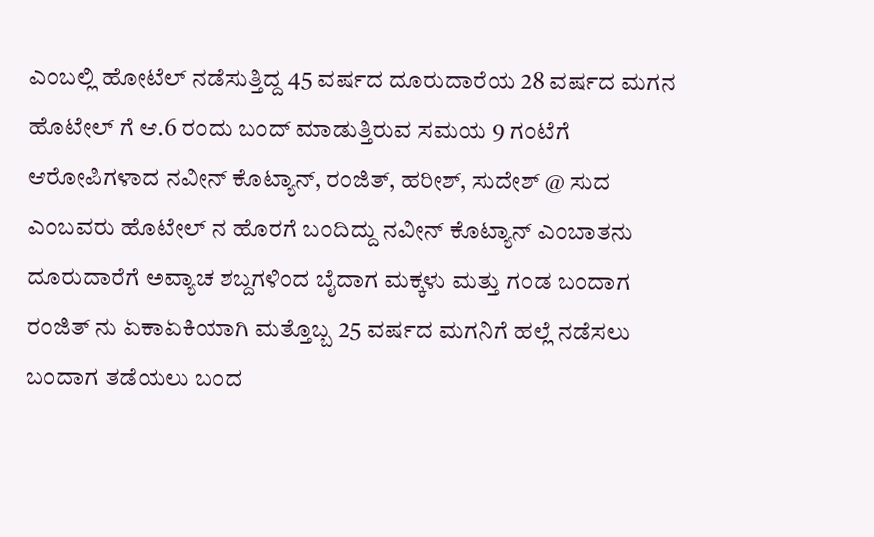ಎಂಬಲ್ಲಿ ಹೋಟೆಲ್ ನಡೆಸುತ್ತಿದ್ದ 45 ವರ್ಷದ ದೂರುದಾರೆಯ 28 ವರ್ಷದ ಮಗನ ಹೊಟೇಲ್ ಗೆ ಆ.6 ರಂದು ಬಂದ್ ಮಾಡುತ್ತಿರುವ ಸಮಯ 9 ಗಂಟೆಗೆ ಆರೋಪಿಗಳಾದ ನವೀನ್ ಕೊಟ್ಯಾನ್, ರಂಜಿತ್, ಹರೀಶ್, ಸುದೇಶ್ @ ಸುದ ಎಂಬವರು ಹೊಟೇಲ್ ನ ಹೊರಗೆ ಬಂದಿದ್ದು ನವೀನ್ ಕೊಟ್ಯಾನ್ ಎಂಬಾತನು ದೂರುದಾರೆಗೆ ಅವ್ಯಾಚ ಶಬ್ದಗಳಿಂದ ಬೈದಾಗ ಮಕ್ಕಳು ಮತ್ತು ಗಂಡ ಬಂದಾಗ ರಂಜಿತ್ ನು ಏಕಾಏಕಿಯಾಗಿ ಮತ್ತೊಬ್ಬ 25 ವರ್ಷದ ಮಗನಿಗೆ ಹಲ್ಲೆ ನಡೆಸಲು ಬಂದಾಗ ತಡೆಯಲು ಬಂದ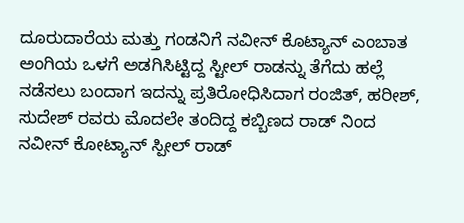ದೂರುದಾರೆಯ ಮತ್ತು ಗಂಡನಿಗೆ ನವೀನ್ ಕೊಟ್ಯಾನ್ ಎಂಬಾತ ಅಂಗಿಯ ಒಳಗೆ ಅಡಗಿಸಿಟ್ಟಿದ್ದ ಸ್ಟೀಲ್ ರಾಡನ್ನು ತೆಗೆದು ಹಲ್ಲೆ ನಡೆಸಲು ಬಂದಾಗ ಇದನ್ನು ಪ್ರತಿರೋಧಿಸಿದಾಗ ರಂಜಿತ್, ಹರೀಶ್, ಸುದೇಶ್ ರವರು ಮೊದಲೇ ತಂದಿದ್ದ ಕಬ್ಬಿಣದ ರಾಡ್ ನಿಂದ ನವೀನ್ ಕೋಟ್ಯಾನ್ ಸ್ಪೀಲ್ ರಾಡ್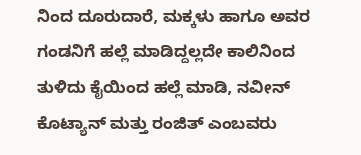ನಿಂದ ದೂರುದಾರೆ, ಮಕ್ಕಳು ಹಾಗೂ ಅವರ ಗಂಡನಿಗೆ ಹಲ್ಲೆ ಮಾಡಿದ್ದಲ್ಲದೇ ಕಾಲಿನಿಂದ ತುಳಿದು ಕೈಯಿಂದ ಹಲ್ಲೆ ಮಾಡಿ, ನವೀನ್ ಕೊಟ್ಯಾನ್ ಮತ್ತು ರಂಜಿತ್ ಎಂಬವರು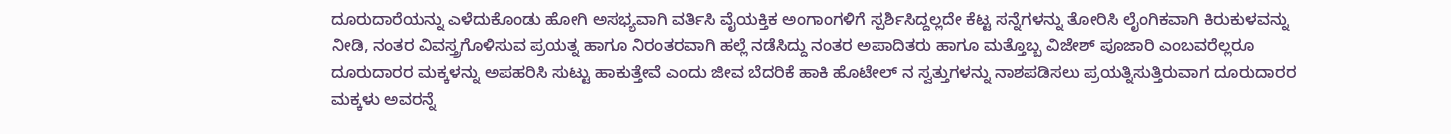ದೂರುದಾರೆಯನ್ನು ಎಳೆದುಕೊಂಡು ಹೋಗಿ ಅಸಭ್ಯವಾಗಿ ವರ್ತಿಸಿ ವೈಯಕ್ತಿಕ ಅಂಗಾಂಗಳಿಗೆ ಸ್ಪರ್ಶಿಸಿದ್ದಲ್ಲದೇ ಕೆಟ್ಟ ಸನ್ನೆಗಳನ್ನು ತೋರಿಸಿ ಲೈಂಗಿಕವಾಗಿ ಕಿರುಕುಳವನ್ನು ನೀಡಿ, ನಂತರ ವಿವಸ್ತ್ರಗೊಳಿಸುವ ಪ್ರಯತ್ನ ಹಾಗೂ ನಿರಂತರವಾಗಿ ಹಲ್ಲೆ ನಡೆಸಿದ್ದು ನಂತರ ಅಪಾದಿತರು ಹಾಗೂ ಮತ್ತೊಬ್ಬ ವಿಜೇಶ್ ಪೂಜಾರಿ ಎಂಬವರೆಲ್ಲರೂ ದೂರುದಾರರ ಮಕ್ಕಳನ್ನು ಅಪಹರಿಸಿ ಸುಟ್ಟು ಹಾಕುತ್ತೇವೆ ಎಂದು ಜೀವ ಬೆದರಿಕೆ ಹಾಕಿ ಹೊಟೇಲ್ ನ ಸ್ವತ್ತುಗಳನ್ನು ನಾಶಪಡಿಸಲು ಪ್ರಯತ್ನಿಸುತ್ತಿರುವಾಗ ದೂರುದಾರರ ಮಕ್ಕಳು ಅವರನ್ನೆ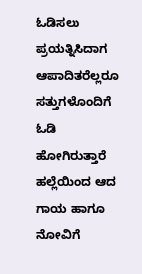ಓಡಿಸಲು ಪ್ರಯತ್ನಿಸಿದಾಗ ಆಪಾದಿತರೆಲ್ಲರೂ ಸತ್ತುಗಳೊಂದಿಗೆ ಓಡಿ ಹೋಗಿರುತ್ತಾರೆ ಹಲ್ಲೆಯಿಂದ ಆದ ಗಾಯ ಹಾಗೂ ನೋವಿಗೆ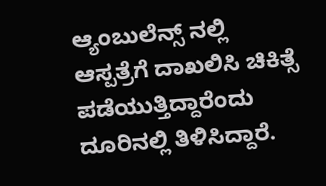ಆ್ಯಂಬುಲೆನ್ಸ್ ನಲ್ಲಿ ಆಸ್ಪತ್ರೆಗೆ ದಾಖಲಿಸಿ ಚಿಕಿತ್ಸೆ ಪಡೆಯುತ್ತಿದ್ದಾರೆಂದು ದೂರಿನಲ್ಲಿ ತಿಳಿಸಿದ್ದಾರೆ.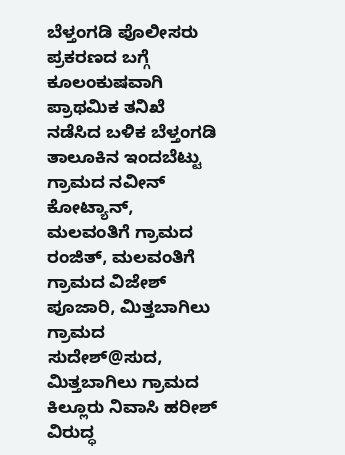ಬೆಳ್ತಂಗಡಿ ಪೊಲೀಸರು ಪ್ರಕರಣದ ಬಗ್ಗೆ ಕೂಲಂಕುಷವಾಗಿ ಪ್ರಾಥಮಿಕ ತನಿಖೆ ನಡೆಸಿದ ಬಳಿಕ ಬೆಳ್ತಂಗಡಿ ತಾಲೂಕಿನ ಇಂದಬೆಟ್ಟು ಗ್ರಾಮದ ನವೀನ್ ಕೋಟ್ಯಾನ್, ಮಲವಂತಿಗೆ ಗ್ರಾಮದ ರಂಜಿತ್, ಮಲವಂತಿಗೆ ಗ್ರಾಮದ ವಿಜೇಶ್ ಪೂಜಾರಿ, ಮಿತ್ತಬಾಗಿಲು ಗ್ರಾಮದ ಸುದೇಶ್@ಸುದ, ಮಿತ್ತಬಾಗಿಲು ಗ್ರಾಮದ ಕಿಲ್ಲೂರು ನಿವಾಸಿ ಹರೀಶ್ ವಿರುದ್ಧ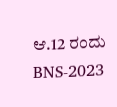ಆ.12 ರಂದು BNS-2023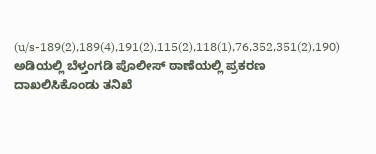(u/s-189(2),189(4),191(2),115(2),118(1),76,352,351(2),190) ಅಡಿಯಲ್ಲಿ ಬೆಳ್ತಂಗಡಿ ಪೊಲೀಸ್ ಠಾಣೆಯಲ್ಲಿ ಪ್ರಕರಣ ದಾಖಲಿಸಿಕೊಂಡು ತನಿಖೆ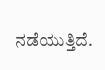ನಡೆಯುತ್ತಿದೆ.